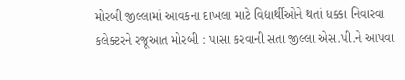મોરબી જીલ્લામાં આવકના દાખલા માટે વિદ્યાર્થીઓને થતાં ધક્કા નિવારવા કલેક્ટરને રજૂઆત મોરબી : પાસા કરવાની સતા જીલ્લા એસ.પી.ને આપવા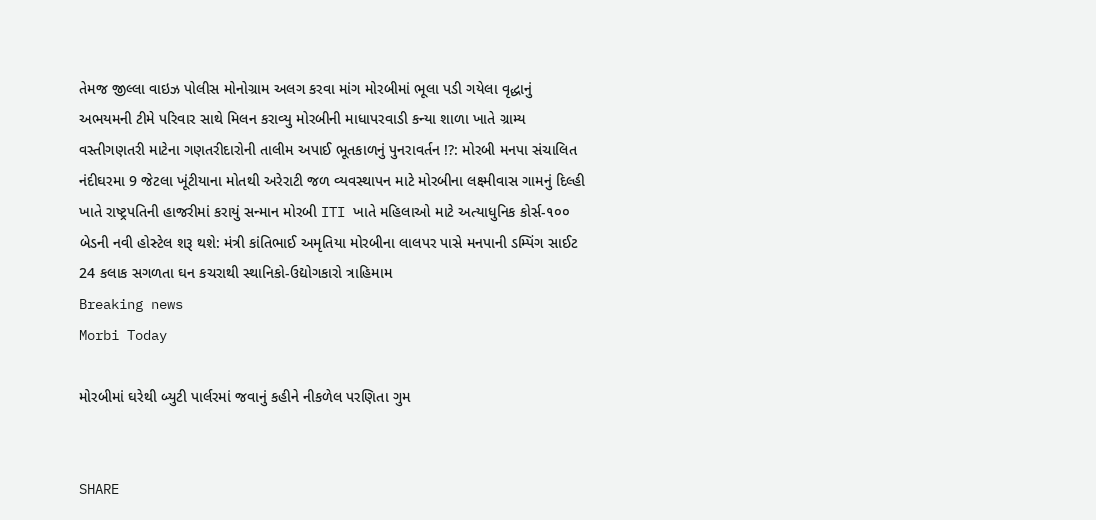તેમજ જીલ્લા વાઇઝ પોલીસ મોનોગ્રામ અલગ કરવા માંગ મોરબીમાં ભૂલા પડી ગયેલા વૃદ્ધાનું અભયમની ટીમે પરિવાર સાથે મિલન કરાવ્યુ મોરબીની માધાપરવાડી કન્યા શાળા ખાતે ગ્રામ્ય વસ્તીગણતરી માટેના ગણતરીદારોની તાલીમ અપાઈ ભૂતકાળનું પુનરાવર્તન !?: મોરબી મનપા સંચાલિત નંદીઘરમા 9 જેટલા ખૂંટીયાના મોતથી અરેરાટી જળ વ્યવસ્થાપન માટે મોરબીના લક્ષ્મીવાસ ગામનું દિલ્હી ખાતે રાષ્ટ્રપતિની હાજરીમાં કરાયું સન્માન મોરબી ITI ખાતે મહિલાઓ માટે અત્યાધુનિક કોર્સ-૧૦૦ બેડની નવી હોસ્ટેલ શરૂ થશે: મંત્રી કાંતિભાઈ અમૃતિયા મોરબીના લાલપર પાસે મનપાની ડમ્પિંગ સાઈટ 24 કલાક સગળતા ઘન કચરાથી સ્થાનિકો-ઉદ્યોગકારો ત્રાહિમામ
Breaking news
Morbi Today

મોરબીમાં ઘરેથી બ્યુટી પાર્લરમાં જવાનું કહીને નીકળેલ પરણિતા ગુમ


SHARE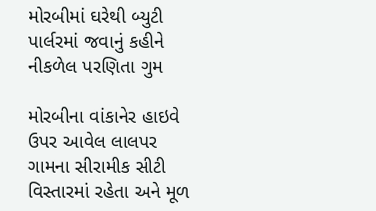મોરબીમાં ઘરેથી બ્યુટી પાર્લરમાં જવાનું કહીને નીકળેલ પરણિતા ગુમ

મોરબીના વાંકાનેર હાઇવે ઉપર આવેલ લાલપર ગામના સીરામીક સીટી વિસ્તારમાં રહેતા અને મૂળ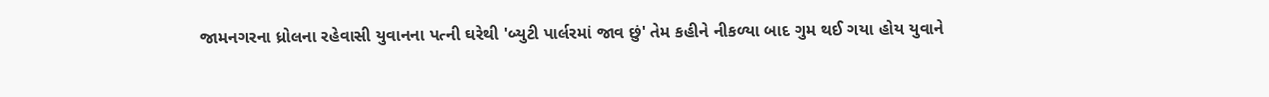જામનગરના ધ્રોલના રહેવાસી યુવાનના પત્ની ઘરેથી 'બ્યુટી પાર્લરમાં જાવ છું' તેમ કહીને નીકળ્યા બાદ ગુમ થઈ ગયા હોય યુવાને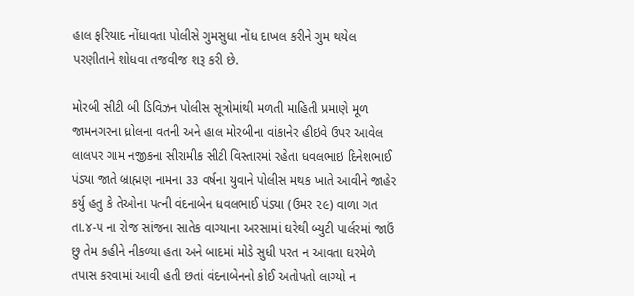હાલ ફરિયાદ નોંધાવતા પોલીસે ગુમસુધા નોંધ દાખલ કરીને ગુમ થયેલ પરણીતાને શોધવા તજવીજ શરૂ કરી છે.

મોરબી સીટી બી ડિવિઝન પોલીસ સૂત્રોમાંથી મળતી માહિતી પ્રમાણે મૂળ જામનગરના ધ્રોલના વતની અને હાલ મોરબીના વાંકાનેર હીઇવે ઉપર આવેલ લાલપર ગામ નજીકના સીરામીક સીટી વિસ્તારમાં રહેતા ધવલભાઇ દિનેશભાઈ પંડ્યા જાતે બ્રાહ્મણ નામના ૩૩ વર્ષના યુવાને પોલીસ મથક ખાતે આવીને જાહેર કર્યુ હતુ કે તેઓના પત્ની વંદનાબેન ધવલભાઈ પંડ્યા (ઉમર ૨૯) વાળા ગત તા.૪-૫ ના રોજ સાંજના સાતેક વાગ્યાના અરસામાં ઘરેથી બ્યુટી પાર્લરમાં જાઉં છુ તેમ કહીને નીકળ્યા હતા અને બાદમાં મોડે સુધી પરત ન આવતા ઘરમેળે તપાસ કરવામાં આવી હતી છતાં વંદનાબેનનો કોઈ અતોપતો લાગ્યો ન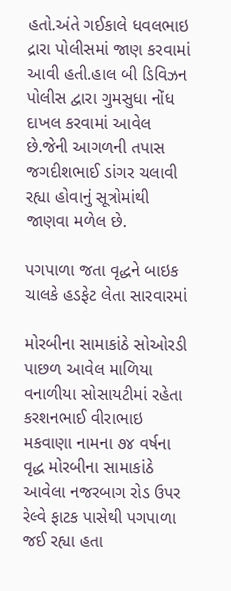હતો.અંતે ગઈકાલે ધવલભાઇ દ્રારા પોલીસમાં જાણ કરવામાં આવી હતી.હાલ બી ડિવિઝન પોલીસ દ્વારા ગુમસુધા નોંધ દાખલ કરવામાં આવેલ છે.જેની આગળની તપાસ જગદીશભાઈ ડાંગર ચલાવી રહ્યા હોવાનું સૂત્રોમાંથી જાણવા મળેલ છે.

પગપાળા જતા વૃદ્ધને બાઇક ચાલકે હડફેટ લેતા સારવારમાં

મોરબીના સામાકાંઠે સોઓરડી પાછળ આવેલ માળિયા વનાળીયા સોસાયટીમાં રહેતા કરશનભાઈ વીરાભાઇ મકવાણા નામના ૭૪ વર્ષના વૃદ્ધ મોરબીના સામાકાંઠે આવેલા નજરબાગ રોડ ઉપર રેલ્વે ફાટક પાસેથી પગપાળા જઈ રહ્યા હતા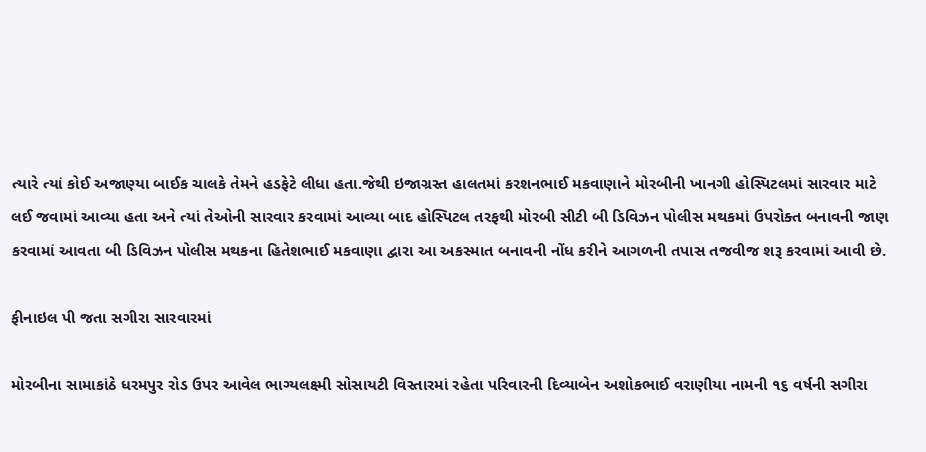ત્યારે ત્યાં કોઈ અજાણ્યા બાઈક ચાલકે તેમને હડફેટે લીધા હતા.જેથી ઇજાગ્રસ્ત હાલતમાં કરશનભાઈ મકવાણાને મોરબીની ખાનગી હોસ્પિટલમાં સારવાર માટે લઈ જવામાં આવ્યા હતા અને ત્યાં તેઓની સારવાર કરવામાં આવ્યા બાદ હોસ્પિટલ તરફથી મોરબી સીટી બી ડિવિઝન પોલીસ મથકમાં ઉપરોક્ત બનાવની જાણ કરવામાં આવતા બી ડિવિઝન પોલીસ મથકના હિતેશભાઈ મકવાણા દ્વારા આ અકસ્માત બનાવની નોંધ કરીને આગળની તપાસ તજવીજ શરૂ કરવામાં આવી છે.

ફીનાઇલ પી જતા સગીરા સારવારમાં

મોરબીના સામાકાંઠે ધરમપુર રોડ ઉપર આવેલ ભાગ્યલક્ષ્મી સોસાયટી વિસ્તારમાં રહેતા પરિવારની દિવ્યાબેન અશોકભાઈ વરાણીયા નામની ૧૬ વર્ષની સગીરા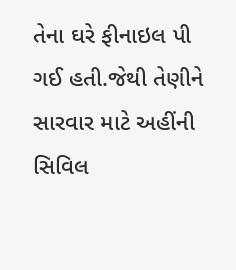તેના ઘરે ફીનાઇલ પી ગઈ હતી.જેથી તેણીને સારવાર માટે અહીંની સિવિલ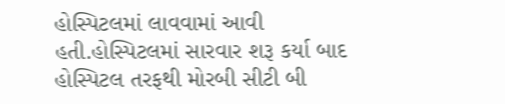હોસ્પિટલમાં લાવવામાં આવી હતી.હોસ્પિટલમાં સારવાર શરૂ કર્યા બાદ હોસ્પિટલ તરફથી મોરબી સીટી બી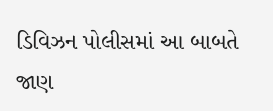ડિવિઝન પોલીસમાં આ બાબતે જાણ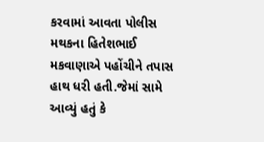કરવામાં આવતા પોલીસ મથકના હિતેશભાઈ મકવાણાએ પહોંચીને તપાસ હાથ ધરી હતી.જેમાં સામે આવ્યું હતું કે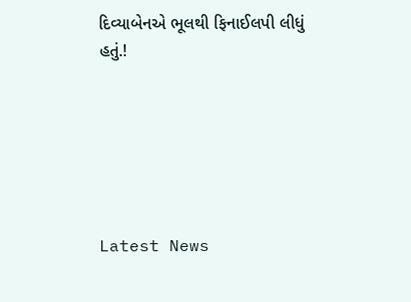દિવ્યાબેનએ ભૂલથી ફિનાઈલપી લીધું હતું.!






Latest News